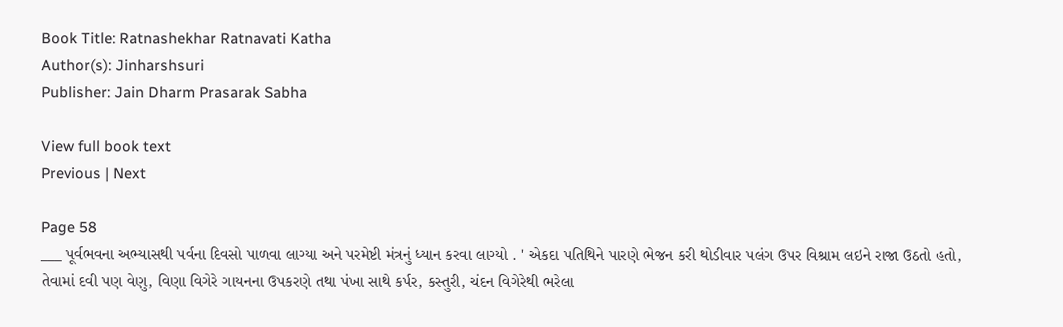Book Title: Ratnashekhar Ratnavati Katha
Author(s): Jinharshsuri
Publisher: Jain Dharm Prasarak Sabha

View full book text
Previous | Next

Page 58
___ પૂર્વભવના અભ્યાસથી પર્વના દિવસો પાળવા લાગ્યા અને પરમેષ્ટી મંત્રનું ધ્યાન કરવા લાગ્યો . ' એકદા પતિથિને પારણે ભેજન કરી થોડીવાર પલંગ ઉપર વિશ્રામ લઇને રાજા ઉઠતો હતો, તેવામાં દવી પણ વેણુ, વિણા વિગેરે ગાયનના ઉપકરણે તથા પંખા સાથે કર્પર, કસ્તુરી, ચંદન વિગેરેથી ભરેલા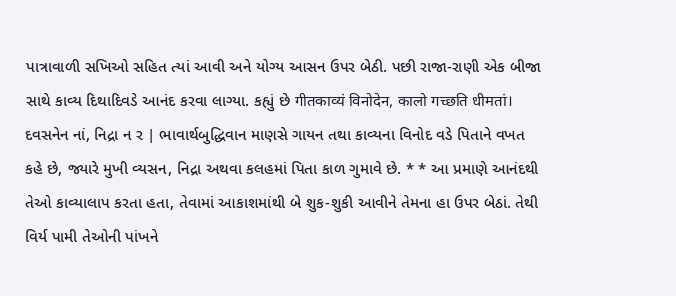પાત્રાવાળી સખિઓ સહિત ત્યાં આવી અને યોગ્ય આસન ઉપર બેઠી. પછી રાજા-રાણી એક બીજા સાથે કાવ્ય દિથાદિવડે આનંદ કરવા લાગ્યા. કહ્યું છે गीतकाव्यं विनोदेन, कालो गच्छति धीमतां। દવસનેન નાં, નિદ્રા ન ર | ભાવાર્થબુદ્ધિવાન માણસે ગાયન તથા કાવ્યના વિનોદ વડે પિતાને વખત કહે છે, જ્યારે મુખી વ્યસન, નિદ્રા અથવા કલહમાં પિતા કાળ ગુમાવે છે. * * આ પ્રમાણે આનંદથી તેઓ કાવ્યાલાપ કરતા હતા, તેવામાં આકાશમાંથી બે શુક-શુકી આવીને તેમના હા ઉપર બેઠાં. તેથી વિર્ય પામી તેઓની પાંખને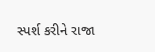સ્પર્શ કરીને રાજા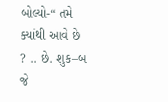બોલ્યો-“ તમે ક્યાંથી આવે છે ? .. છે. શુક–બ જે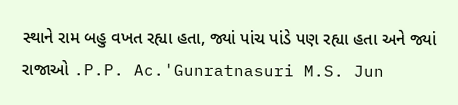સ્થાને રામ બહુ વખત રહ્યા હતા, જ્યાં પાંચ પાંડે પણ રહ્યા હતા અને જ્યાં રાજાઓ .P.P. Ac.'Gunratnasuri M.S. Jun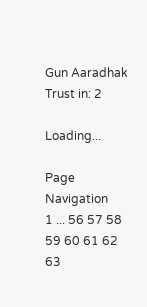Gun Aaradhak Trust in: 2

Loading...

Page Navigation
1 ... 56 57 58 59 60 61 62 63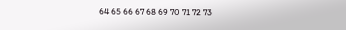64 65 66 67 68 69 70 71 72 73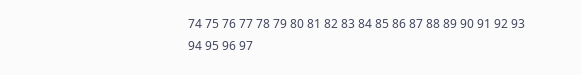74 75 76 77 78 79 80 81 82 83 84 85 86 87 88 89 90 91 92 93 94 95 96 97